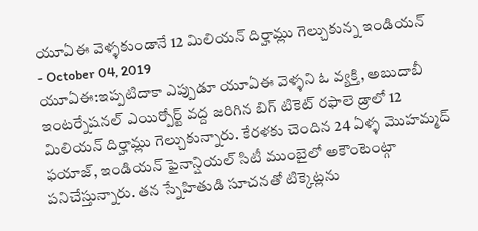యూఏఈ వెళ్ళకుండానే 12 మిలియన్ దిర్హామ్లు గెల్చుకున్న ఇండియన్
- October 04, 2019
యూఏఈ:ఇప్పటిదాకా ఎప్పుడూ యూఏఈ వెళ్ళని ఓ వ్యక్తి, అబుదాబీ ఇంటర్నేషనల్ ఎయిర్పోర్ట్ వద్ద జరిగిన బిగ్ టికెట్ రఫాలె డ్రాలో 12 మిలియన్ దిర్హామ్లు గెల్చుకున్నారు. కేరళకు చెందిన 24 ఏళ్ళ మొహమ్మద్ ఫయాజ్, ఇండియన్ ఫైనాన్షియల్ సిటీ ముంబైలో అకౌంటెంట్గా పనిచేస్తున్నారు. తన స్నేహితుడి సూచనతో టిక్కెట్లను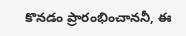కొనడం ప్రారంభించాననీ, ఈ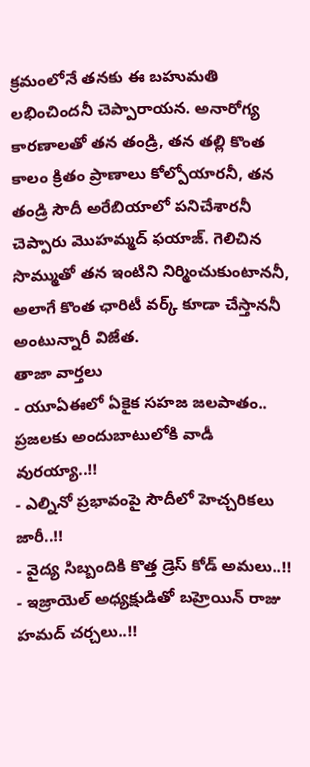క్రమంలోనే తనకు ఈ బహుమతి లభించిందనీ చెప్పారాయన. అనారోగ్య కారణాలతో తన తండ్రి, తన తల్లి కొంత కాలం క్రితం ప్రాణాలు కోల్పోయారనీ, తన తండ్రి సౌదీ అరేబియాలో పనిచేశారనీ చెప్పారు మొహమ్మద్ ఫయాజ్. గెలిచిన సొమ్ముతో తన ఇంటిని నిర్మించుకుంటాననీ, అలాగే కొంత ఛారిటీ వర్క్ కూడా చేస్తాననీ అంటున్నారీ విజేత.
తాజా వార్తలు
- యూఏఈలో ఏకైక సహజ జలపాతం.. ప్రజలకు అందుబాటులోకి వాడీ వురయ్యా..!!
- ఎల్నినో ప్రభావంపై సౌదీలో హెచ్చరికలు జారీ..!!
- వైద్య సిబ్బందికి కొత్త డ్రెస్ కోడ్ అమలు..!!
- ఇజ్రాయెల్ అధ్యక్షుడితో బహ్రెయిన్ రాజు హమద్ చర్చలు..!!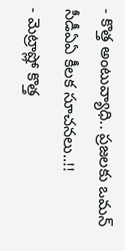- కొత్త అంటువ్యాధి.. ప్రజలకు ఒమన్ సీడీఏఏ కీలక సూచనలు..!!
- మెట్రాష్లో కొత్త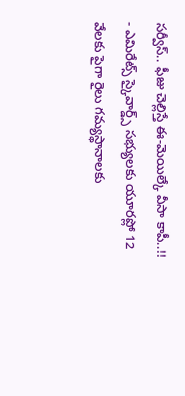సర్వీస్.. ఫీజు చెల్లిస్తే ఈ-మెయిల్కే వీసా కాపీ..!!
- ఎమిరేట్స్ స్కైవార్డ్స్ సభ్యులకు యూరప్లో 12 వేలకు పైగా రైలు గమ్యస్థానాలకు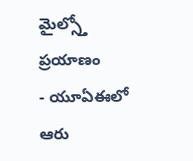మైల్స్తో ప్రయాణం
- యూఏఈలో ఆరు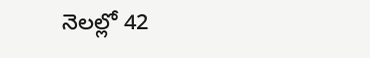నెలల్లో 42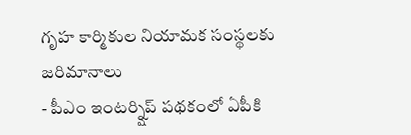గృహ కార్మికుల నియామక సంస్థలకు జరిమానాలు
- పీఎం ఇంటర్న్షిప్ పథకంలో ఏపీకి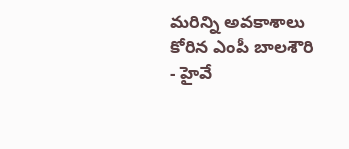మరిన్ని అవకాశాలు కోరిన ఎంపీ బాలశౌరి
- హైవే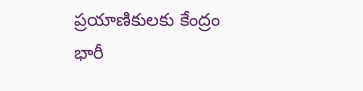ప్రయాణికులకు కేంద్రం భారీ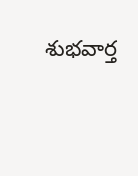శుభవార్త